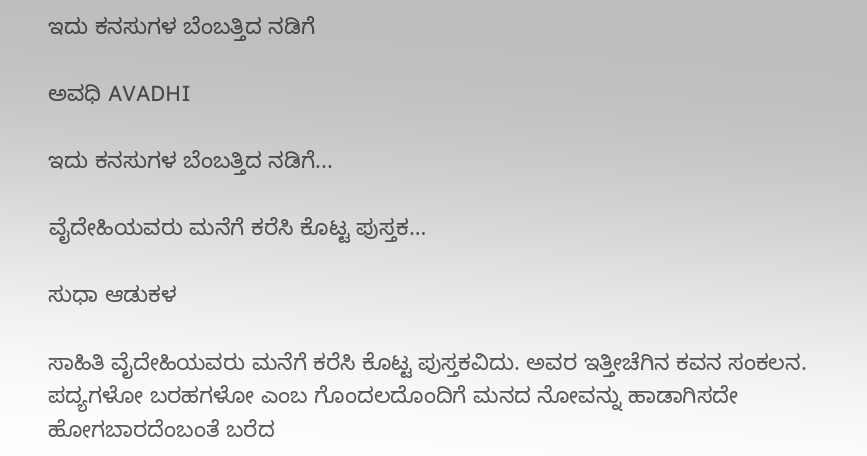ಇದು ಕನಸುಗಳ ಬೆಂಬತ್ತಿದ ನಡಿಗೆ‍

ಅವಧಿ AVADHI

ಇದು ಕನಸುಗಳ ಬೆಂಬತ್ತಿದ ನಡಿಗೆ...

ವೈದೇಹಿಯವರು ಮನೆಗೆ ಕರೆಸಿ ಕೊಟ್ಟ ಪುಸ್ತಕ…

ಸುಧಾ ಆಡುಕಳ

ಸಾಹಿತಿ ವೈದೇಹಿಯವರು ಮನೆಗೆ ಕರೆಸಿ ಕೊಟ್ಟ ಪುಸ್ತಕವಿದು. ಅವರ ಇತ್ತೀಚೆಗಿನ ಕವನ ಸಂಕಲನ. ಪದ್ಯಗಳೋ ಬರಹಗಳೋ ಎಂಬ ಗೊಂದಲದೊಂದಿಗೆ ಮನದ ನೋವನ್ನು ಹಾಡಾಗಿಸದೇ ಹೋಗಬಾರದೆಂಬಂತೆ ಬರೆದ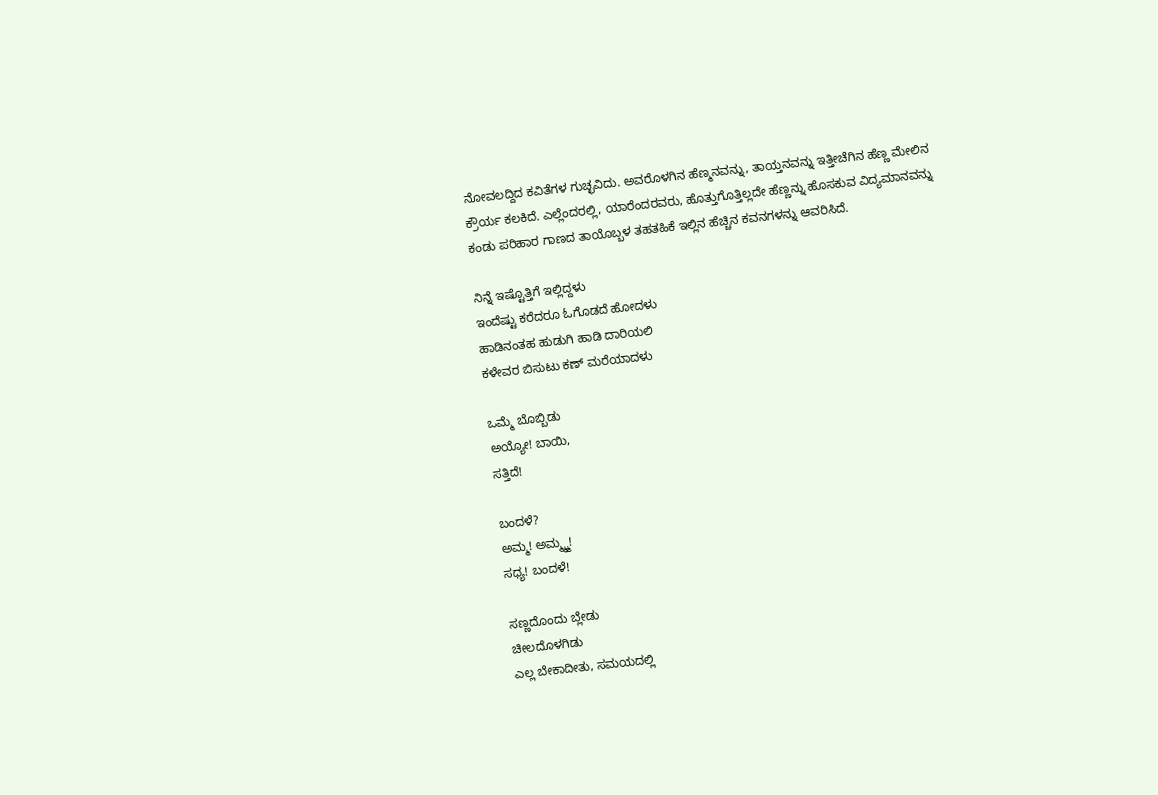ನೋವಲದ್ದಿದ ಕವಿತೆಗಳ ಗುಚ್ಛವಿದು. ಅವರೊಳಗಿನ ಹೆಣ್ಮನವನ್ನು, ತಾಯ್ತನವನ್ನು ಇತ್ತೀಚೆಗಿನ ಹೆಣ್ಣ ಮೇಲಿನ ಕ್ರೌರ್ಯ ಕಲಕಿದೆ. ಎಲ್ಲೆಂದರಲ್ಲಿ, ಯಾರೆಂದರವರು, ಹೊತ್ತುಗೊತ್ತಿಲ್ಲದೇ ಹೆಣ್ಣನ್ನು ಹೊಸಕುವ ವಿದ್ಯಮಾನವನ್ನು ಕಂಡು ಪರಿಹಾರ ಗಾಣದ ತಾಯೊಬ್ಬಳ ತಹತಹಿಕೆ ಇಲ್ಲಿನ ಹೆಚ್ಚಿನ ಕವನಗಳನ್ನು ಆವರಿಸಿದೆ.

ನಿನ್ನೆ ಇಷ್ಟೊತ್ತಿಗೆ ಇಲ್ಲಿದ್ದಳು
ಇಂದೆಷ್ಟು ಕರೆದರೂ ಓಗೊಡದೆ ಹೋದಳು
ಹಾಡಿನಂತಹ ಹುಡುಗಿ ಹಾಡಿ ದಾರಿಯಲಿ
ಕಳೇವರ ಬಿಸುಟು ಕಣ್ ಮರೆಯಾದಳು

ಒಮ್ಮೆ ಬೊಬ್ಬಿಡು
ಅಯ್ಯೋ! ಬಾಯಿ,
ಸತ್ತಿದೆ!

ಬಂದಳೆ?
ಅಮ್ಮ! ಅಮ್ಮ್ಮ್ಮ!
ಸಧ್ಯ! ಬಂದಳೆ!

ಸಣ್ಣದೊಂದು ಬ್ಲೇಡು
ಚೀಲದೊಳಗಿಡು
ಎಲ್ಲ ಬೇಕಾದೀತು, ಸಮಯದಲ್ಲಿ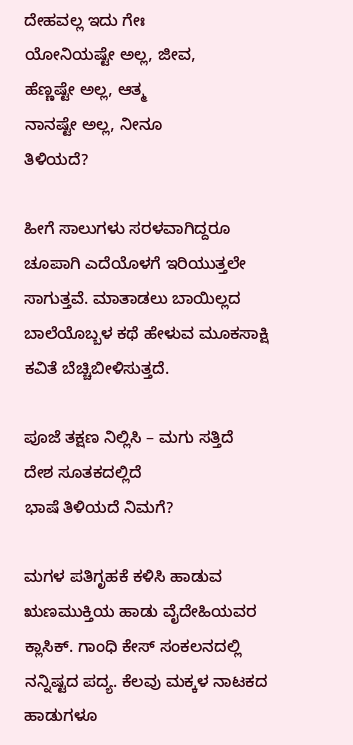ದೇಹವಲ್ಲ ಇದು ಗೇಃ
ಯೋನಿಯಷ್ಟೇ ಅಲ್ಲ, ಜೀವ,
ಹೆಣ್ಣಷ್ಟೇ ಅಲ್ಲ, ಆತ್ಮ
ನಾನಷ್ಟೇ ಅಲ್ಲ, ನೀನೂ
ತಿಳಿಯದೆ?

ಹೀಗೆ ಸಾಲುಗಳು ಸರಳವಾಗಿದ್ದರೂ ಚೂಪಾಗಿ ಎದೆಯೊಳಗೆ ಇರಿಯುತ್ತಲೇ ಸಾಗುತ್ತವೆ. ಮಾತಾಡಲು ಬಾಯಿಲ್ಲದ ಬಾಲೆಯೊಬ್ಬಳ ಕಥೆ ಹೇಳುವ ಮೂಕಸಾಕ್ಷಿ ಕವಿತೆ ಬೆಚ್ಚಿಬೀಳಿಸುತ್ತದೆ.

ಪೂಜೆ ತಕ್ಷಣ ನಿಲ್ಲಿಸಿ – ಮಗು ಸತ್ತಿದೆ
ದೇಶ ಸೂತಕದಲ್ಲಿದೆ
ಭಾಷೆ ತಿಳಿಯದೆ ನಿಮಗೆ?

ಮಗಳ ಪತಿಗೃಹಕೆ ಕಳಿಸಿ ಹಾಡುವ ಋಣಮುಕ್ತಿಯ ಹಾಡು ವೈದೇಹಿಯವರ ಕ್ಲಾಸಿಕ್. ಗಾಂಧಿ ಕೇಸ್ ಸಂಕಲನದಲ್ಲಿ ನನ್ನಿಷ್ಟದ ಪದ್ಯ. ಕೆಲವು ಮಕ್ಕಳ ನಾಟಕದ ಹಾಡುಗಳೂ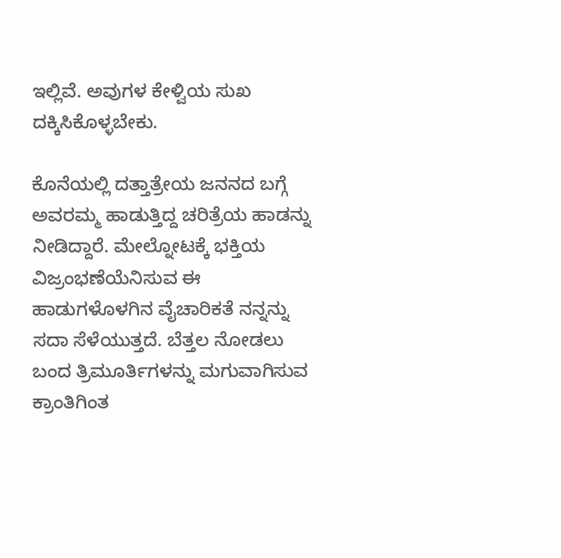ಇಲ್ಲಿವೆ. ಅವುಗಳ ಕೇಳ್ವಿಯ ಸುಖ ದಕ್ಕಿಸಿಕೊಳ್ಳಬೇಕು.

ಕೊನೆಯಲ್ಲಿ ದತ್ತಾತ್ರೇಯ ಜನನದ ಬಗ್ಗೆ ಅವರಮ್ಮ ಹಾಡುತ್ತಿದ್ದ ಚರಿತ್ರೆಯ ಹಾಡನ್ನು ನೀಡಿದ್ದಾರೆ. ಮೇಲ್ನೋಟಕ್ಕೆ ಭಕ್ತಿಯ ವಿಜ್ರಂಭಣೆಯೆನಿಸುವ ಈ ಹಾಡುಗಳೊಳಗಿನ ವೈಚಾರಿಕತೆ ನನ್ನನ್ನು ಸದಾ ಸೆಳೆಯುತ್ತದೆ. ಬೆತ್ತಲ ನೋಡಲು ಬಂದ ತ್ರಿಮೂರ್ತಿಗಳನ್ನು ಮಗುವಾಗಿಸುವ ಕ್ರಾಂತಿಗಿಂತ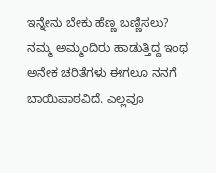ಇನ್ನೇನು ಬೇಕು ಹೆಣ್ಣ ಬಣ್ಣಿಸಲು? ನಮ್ಮ ಅಮ್ಮಂದಿರು ಹಾಡುತ್ತಿದ್ದ ಇಂಥ ಅನೇಕ ಚರಿತೆಗಳು ಈಗಲೂ ನನಗೆ ಬಾಯಿಪಾಠವಿದೆ. ಎಲ್ಲವೂ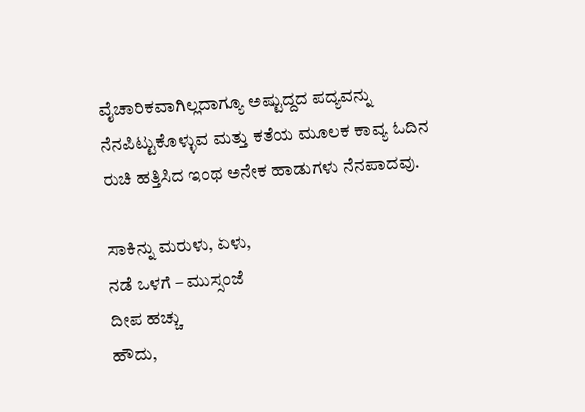ವೈಚಾರಿಕವಾಗಿಲ್ಲದಾಗ್ಯೂ ಅಷ್ಟುದ್ದದ ಪದ್ಯವನ್ನು ನೆನಪಿಟ್ಟುಕೊಳ್ಳುವ ಮತ್ತು ಕತೆಯ ಮೂಲಕ ಕಾವ್ಯ ಓದಿನ ರುಚಿ ಹತ್ತಿಸಿದ ಇಂಥ ಅನೇಕ ಹಾಡುಗಳು ನೆನಪಾದವು.

ಸಾಕಿನ್ನು ಮರುಳು, ಏಳು,
ನಡೆ ಒಳಗೆ – ಮುಸ್ಸಂಜೆ
ದೀಪ ಹಚ್ಚು
ಹೌದು,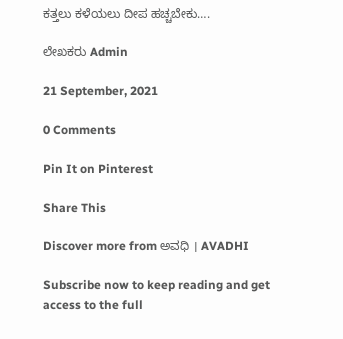ಕತ್ತಲು ಕಳೆಯಲು ದೀಪ ಹಚ್ಚಬೇಕು….

ಲೇಖಕರು Admin

21 September, 2021

0 Comments

Pin It on Pinterest

Share This

Discover more from ಅವಧಿ । AVADHI

Subscribe now to keep reading and get access to the full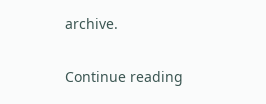archive.

Continue reading